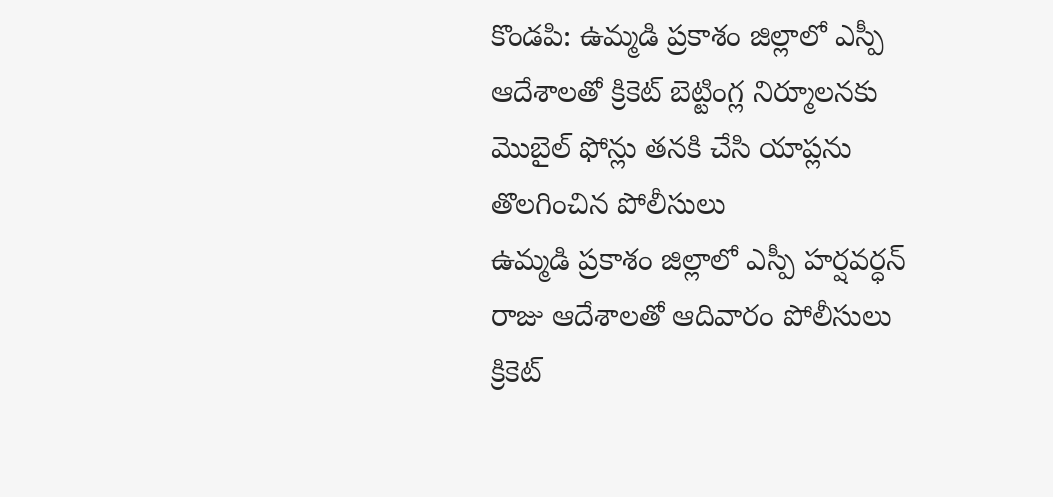కొండపి: ఉమ్మడి ప్రకాశం జిల్లాలో ఎస్పీ ఆదేశాలతో క్రికెట్ బెట్టింగ్ల నిర్మూలనకు మొబైల్ ఫోన్లు తనకి చేసి యాప్లను తొలగించిన పోలీసులు
ఉమ్మడి ప్రకాశం జిల్లాలో ఎస్పీ హర్షవర్ధన్ రాజు ఆదేశాలతో ఆదివారం పోలీసులు క్రికెట్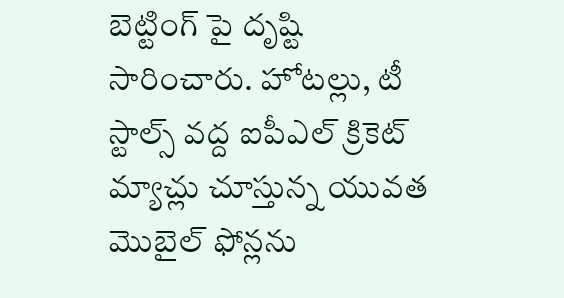బెట్టింగ్ పై దృష్టి సారించారు. హోటల్లు, టీ స్టాల్స్ వద్ద ఐపీఎల్ క్రికెట్ మ్యాచ్లు చూస్తున్న యువత మొబైల్ ఫోన్లను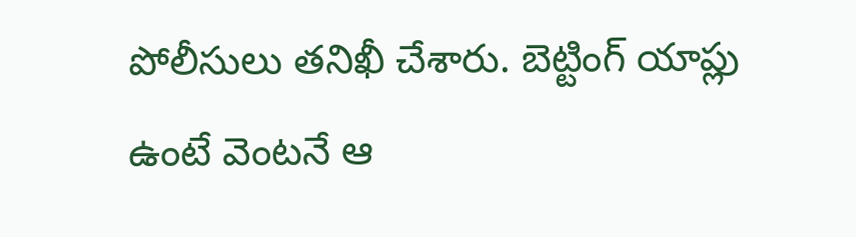పోలీసులు తనిఖీ చేశారు. బెట్టింగ్ యాప్లు ఉంటే వెంటనే ఆ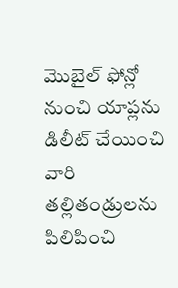మొబైల్ ఫోన్లో నుంచి యాప్లను డిలీట్ చేయించి వారి తల్లితండ్రులను పిలిపించి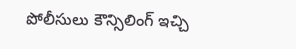పోలీసులు కౌన్సిలింగ్ ఇచ్చి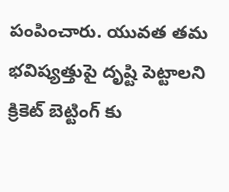పంపించారు. యువత తమ భవిష్యత్తుపై దృష్టి పెట్టాలని క్రికెట్ బెట్టింగ్ కు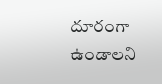దూరంగా ఉండాలని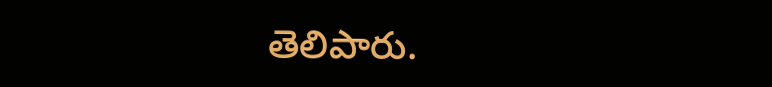తెలిపారు.